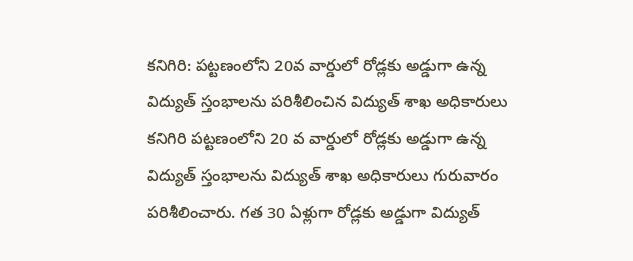కనిగిరి: పట్టణంలోని 20వ వార్డులో రోడ్లకు అడ్డుగా ఉన్న విద్యుత్ స్తంభాలను పరిశీలించిన విద్యుత్ శాఖ అధికారులు
కనిగిరి పట్టణంలోని 20 వ వార్డులో రోడ్లకు అడ్డుగా ఉన్న విద్యుత్ స్తంభాలను విద్యుత్ శాఖ అధికారులు గురువారం పరిశీలించారు. గత 30 ఏళ్లుగా రోడ్లకు అడ్డుగా విద్యుత్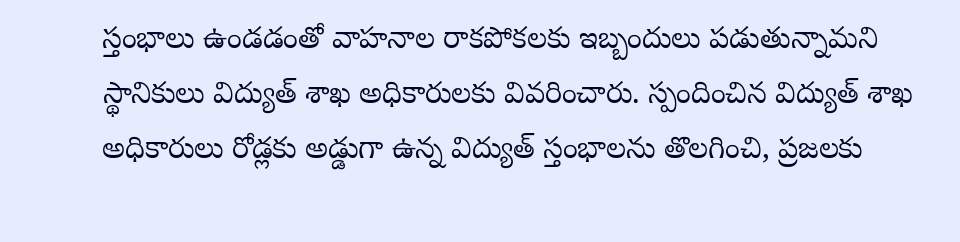స్తంభాలు ఉండడంతో వాహనాల రాకపోకలకు ఇబ్బందులు పడుతున్నామని స్థానికులు విద్యుత్ శాఖ అధికారులకు వివరించారు. స్పందించిన విద్యుత్ శాఖ అధికారులు రోడ్లకు అడ్డుగా ఉన్న విద్యుత్ స్తంభాలను తొలగించి, ప్రజలకు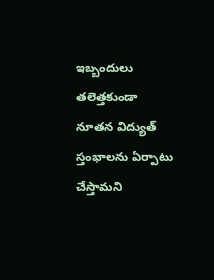ఇబ్బందులు తలెత్తకుండా నూతన విద్యుత్ స్తంభాలను ఏర్పాటు చేస్తామని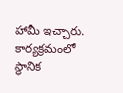హామీ ఇచ్చారు. కార్యక్రమంలో స్థానిక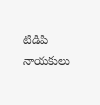టిడిపి నాయకులు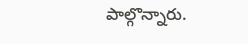పాల్గొన్నారు.